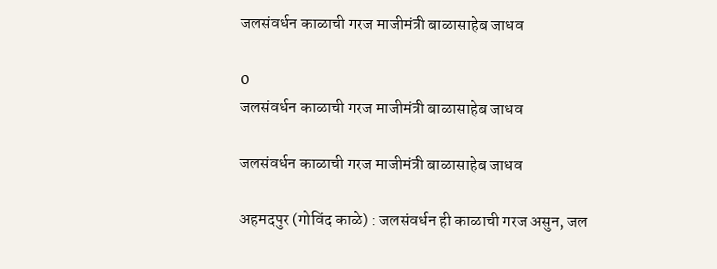जलसंवर्धन काळाची गरज माजीमंत्री बाळासाहेब जाधव

0
जलसंवर्धन काळाची गरज माजीमंत्री बाळासाहेब जाधव

जलसंवर्धन काळाची गरज माजीमंत्री बाळासाहेब जाधव

अहमदपुर (गोविंद काळे) : जलसंवर्धन ही काळाची गरज असुन, जल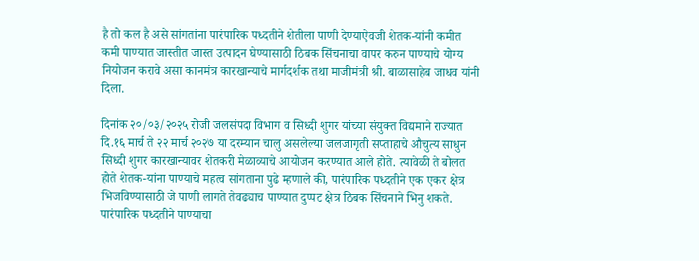है तो कल है असे सांगतांना पारंपारिक पध्दतीने शेतीला पाणी देण्याऐवजी शेतक-यांनी कमीत कमी पाण्यात जास्तीत जास्त उत्पादन घेण्यासाठी ठिबक सिंचनाचा वापर करुन पाण्याचे योग्य नियोजन करावे असा कानमंत्र कारखान्याचे मार्गदर्शक तथा माजीमंत्री श्री. बाळासाहेब जाधव यांनी दिला.

दिनांक २०/०३/२०२५ रोजी जलसंपदा विभाग व सिध्दी शुगर यांच्या संयुक्त विद्यमाने राज्यात दि.१६ मार्च ते २२ मार्च २०२७ या दरम्यान चालु असलेल्या जलजागृती सप्ताहाचे औचुत्य साधुन सिध्दी शुगर कारखान्यावर शेतकरी मेळाव्याचे आयोजन करण्यात आले होते. त्यावेळी ते बोलत होते शेतक-यांना पाण्याचे महत्व सांगताना पुढे म्हणाले की, पारंपारिक पध्दतीने एक एकर क्षेत्र भिजविण्यासाठी जे पाणी लागते तेवढ्याच पाण्यात दुप्पट क्षेत्र ठिबक सिंचनाने भिनु शकते. पारंपारिक पध्दतीने पाण्याचा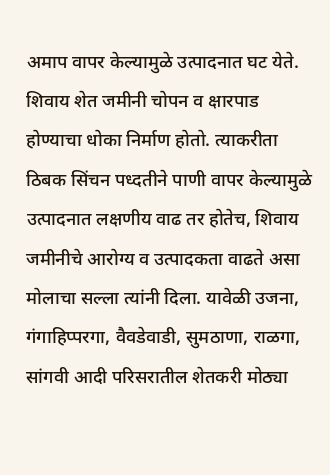अमाप वापर केल्यामुळे उत्पादनात घट येते. शिवाय शेत जमीनी चोपन व क्षारपाड होण्याचा धोका निर्माण होतो. त्याकरीता ठिबक सिंचन पध्दतीने पाणी वापर केल्यामुळे उत्पादनात लक्षणीय वाढ तर होतेच, शिवाय जमीनीचे आरोग्य व उत्पादकता वाढते असा मोलाचा सल्ला त्यांनी दिला. यावेळी उजना, गंगाहिप्परगा, वैवडेवाडी, सुमठाणा, राळगा, सांगवी आदी परिसरातील शेतकरी मोठ्या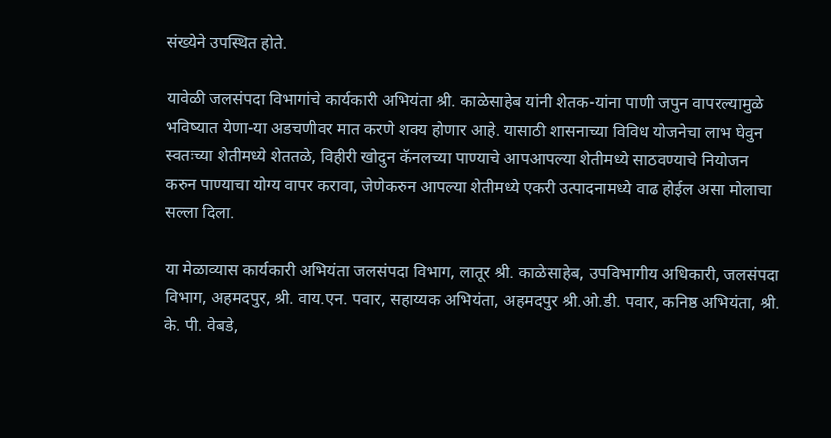संख्येने उपस्थित होते.

यावेळी जलसंपदा विभागांचे कार्यकारी अभियंता श्री. काळेसाहेब यांनी शेतक-यांना पाणी जपुन वापरल्यामुळे भविष्यात येणा-या अडचणीवर मात करणे शक्य होणार आहे. यासाठी शासनाच्या विविध योजनेचा लाभ घेवुन स्वतःच्या शेतीमध्ये शेततळे, विहीरी खोदुन कॅनलच्या पाण्याचे आपआपल्या शेतीमध्ये साठवण्याचे नियोजन करुन पाण्याचा योग्य वापर करावा, जेणेकरुन आपल्या शेतीमध्ये एकरी उत्पादनामध्ये वाढ होईल असा मोलाचा सल्ला दिला.

या मेळाव्यास कार्यकारी अभियंता जलसंपदा विभाग, लातूर श्री. काळेसाहेब, उपविभागीय अधिकारी, जलसंपदा विभाग, अहमदपुर, श्री. वाय.एन. पवार, सहाय्यक अभियंता, अहमदपुर श्री.ओ.डी. पवार, कनिष्ठ अभियंता, श्री. के. पी. वेबडे,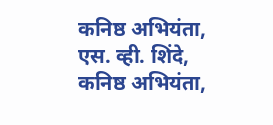कनिष्ठ अभियंता, एस. व्ही. शिंदे, कनिष्ठ अभियंता,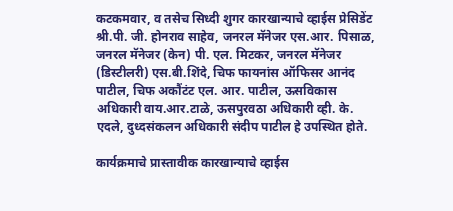कटकमवार, व तसेच सिध्दी शुगर कारखान्याचे व्हाईस प्रेसिडेंट श्री.पी. जी. होनराव साहेव, जनरल मॅनेजर एस.आर. पिसाळ, जनरल मॅनेजर (केन) पी. एल. मिटकर, जनरल मॅनेजर (डिस्टीलरी) एस.बी.शिंदे, चिफ फायनांस ऑफिसर आनंद पाटील, चिफ अकौंटंट एल. आर. पाटील, ऊसविकास अधिकारी वाय.आर.टाळे, ऊसपुरवठा अधिकारी व्ही. के. एदले, दुध्दसंकलन अधिकारी संदीप पाटील हे उपस्थित होते.

कार्यक्रमाचे प्रास्तावीक कारखान्याचे व्हाईस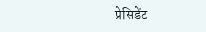प्रेसिडेंट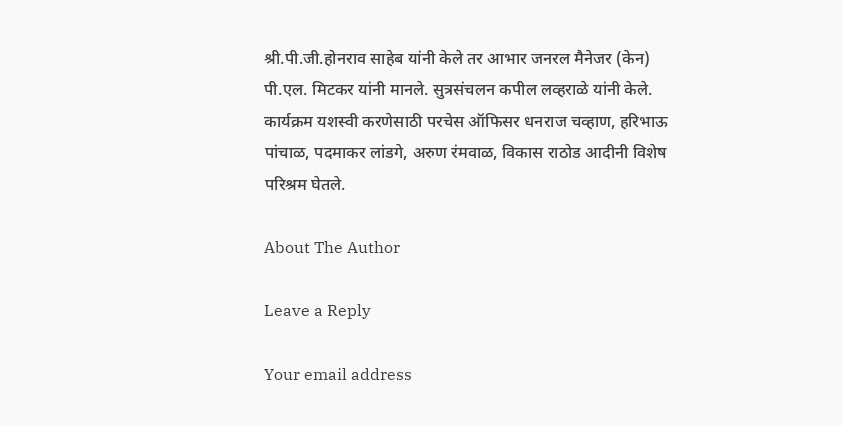श्री.पी.जी.होनराव साहेब यांनी केले तर आभार जनरल मैनेजर (केन) पी.एल. मिटकर यांनी मानले. सुत्रसंचलन कपील लव्हराळे यांनी केले. कार्यक्रम यशस्वी करणेसाठी परचेस ऑफिसर धनराज चव्हाण, हरिभाऊ पांचाळ, पदमाकर लांडगे, अरुण रंमवाळ, विकास राठोड आदीनी विशेष परिश्रम घेतले.

About The Author

Leave a Reply

Your email address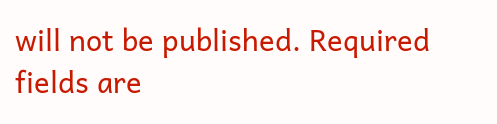will not be published. Required fields are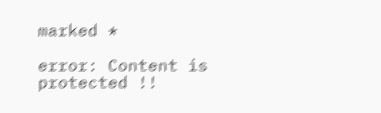marked *

error: Content is protected !!